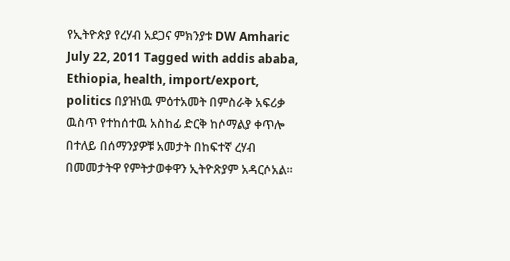የኢትዮጵያ የረሃብ አደጋና ምክንያቱ DW Amharic July 22, 2011 Tagged with addis ababa, Ethiopia, health, import/export, politics በያዝነዉ ምዕተአመት በምስራቅ አፍሪቃ ዉስጥ የተከሰተዉ አስከፊ ድርቅ ከሶማልያ ቀጥሎ በተለይ በሰማንያዎቹ አመታት በከፍተኛ ረሃብ በመመታትዋ የምትታወቀዋን ኢትዮጽያም አዳርሶአል።